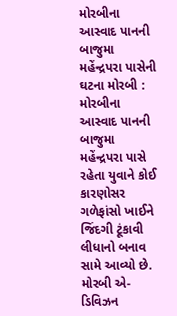મોરબીના આસ્વાદ પાનની બાજુમા મહેંન્દ્રપરા પાસેની ઘટના મોરબી : મોરબીના આસ્વાદ પાનની બાજુમા મહેંન્દ્રપરા પાસે રહેતા યુવાને કોઈ કારણોસર ગળેફાંસો ખાઈને જિંદગી ટૂંકાવી લીધાનો બનાવ સામે આવ્યો છે. મોરબી એ-ડિવિઝન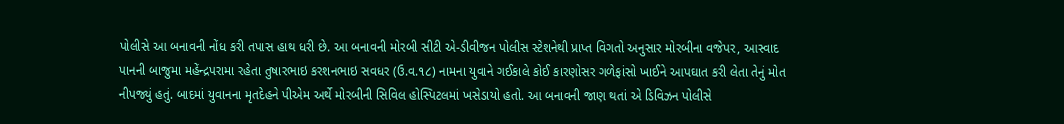પોલીસે આ બનાવની નોંધ કરી તપાસ હાથ ધરી છે. આ બનાવની મોરબી સીટી એ-ડીવીજન પોલીસ સ્ટેશનેથી પ્રાપ્ત વિગતો અનુસાર મોરબીના વજેપર, આસ્વાદ પાનની બાજુમા મહેંન્દ્રપરામા રહેતા તુષારભાઇ કરશનભાઇ સવધર (ઉ.વ.૧૮) નામના યુવાને ગઈકાલે કોઈ કારણોસર ગળેફાંસો ખાઈને આપઘાત કરી લેતા તેનું મોત નીપજ્યું હતું. બાદમાં યુવાનના મૃતદેહને પીએમ અર્થે મોરબીની સિવિલ હોસ્પિટલમાં ખસેડાયો હતો. આ બનાવની જાણ થતાં એ ડિવિઝન પોલીસે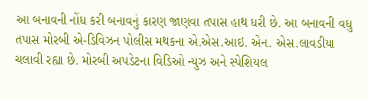આ બનાવની નોંધ કરી બનાવનું કારણ જાણવા તપાસ હાથ ધરી છે. આ બનાવની વધુ તપાસ મોરબી એ-ડિવિઝન પોલીસ મથકના એ.એસ.આઇ. એન. એસ.લાવડીયા ચલાવી રહ્યા છે. મોરબી અપડેટના વિડિઓ ન્યુઝ અને સ્પેશિયલ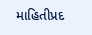માહિતીપ્રદ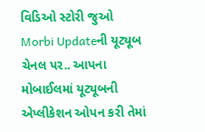વિડિઓ સ્ટોરી જુઓ Morbi Updateની યૂટ્યૂબ ચેનલ પર.. આપના મોબાઈલમાં યૂટ્યૂબની એપ્લીકેશન ઓપન કરી તેમાં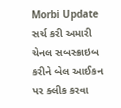Morbi Update સર્ચ કરી અમારી ચેનલ સબસ્ક્રાઇબ કરીને બેલ આઈકન પર ક્લીક કરવા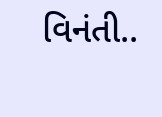વિનંતી..